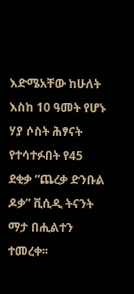እድሜአቸው ከሁለት እስከ 10 ዓመት የሆኑ ሃያ ሶስት ሕፃናት የተሳተፉበት የ45 ደቂቃ “ጨረቃ ድንቡል ዶቃ” ቪሲዲ ትናንት ማታ በሒልተን ተመረቀ፡፡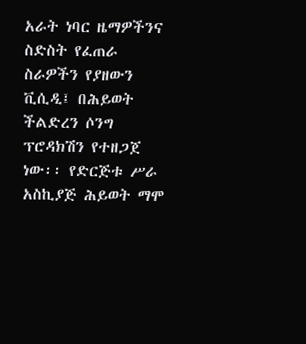አራት ነባር ዜማዎችንና ስድስት የፈጠራ ስራዎችን የያዘውን ቪሲዲ፤ በሕይወት ችልድረን ሶንግ ፕሮዳክሽን የተዘጋጀ ነው፡፡ የድርጅቱ ሥራ አስኪያጅ ሕይወት ማሞ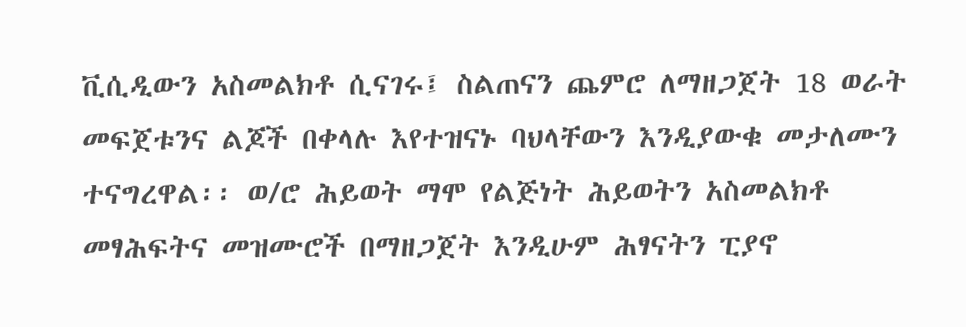ቪሲዲውን አስመልክቶ ሲናገሩ፤ ስልጠናን ጨምሮ ለማዘጋጀት 18 ወራት መፍጀቱንና ልጆች በቀላሉ እየተዝናኑ ባህላቸውን እንዲያውቁ መታለሙን ተናግረዋል፡፡ ወ/ሮ ሕይወት ማሞ የልጅነት ሕይወትን አስመልክቶ መፃሕፍትና መዝሙሮች በማዘጋጀት እንዲሁም ሕፃናትን ፒያኖ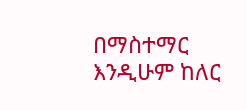በማስተማር እንዲሁም ከለር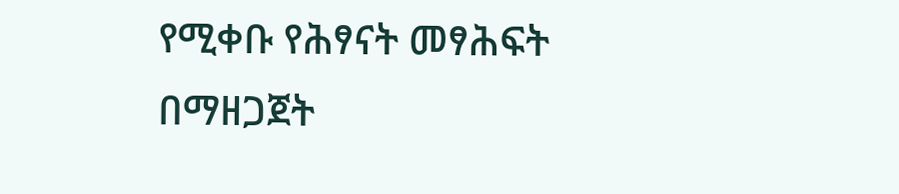የሚቀቡ የሕፃናት መፃሕፍት በማዘጋጀት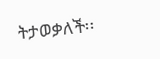ትታወቃለች፡፡